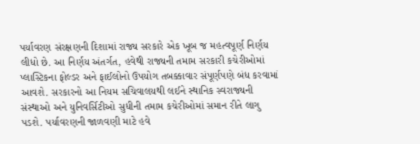પર્યાવરણ સંરક્ષણની દિશામાં રાજ્ય સરકારે એક ખૂબ જ મહત્વપૂર્ણ નિર્ણય લીધો છે. આ નિર્ણય અંતર્ગત, હવેથી રાજ્યની તમામ સરકારી કચેરીઓમાં પ્લાસ્ટિકના ફોલ્ડર અને ફાઈલોનો ઉપયોગ તબક્કાવાર સંપૂર્ણપણે બંધ કરવામાં આવશે. સરકારનો આ નિયમ સચિવાલયથી લઈને સ્થાનિક સ્વરાજ્યની સંસ્થાઓ અને યુનિવર્સિટીઓ સુધીની તમામ કચેરીઓમાં સમાન રીતે લાગુ પડશે. પર્યાવરણની જાળવણી માટે હવે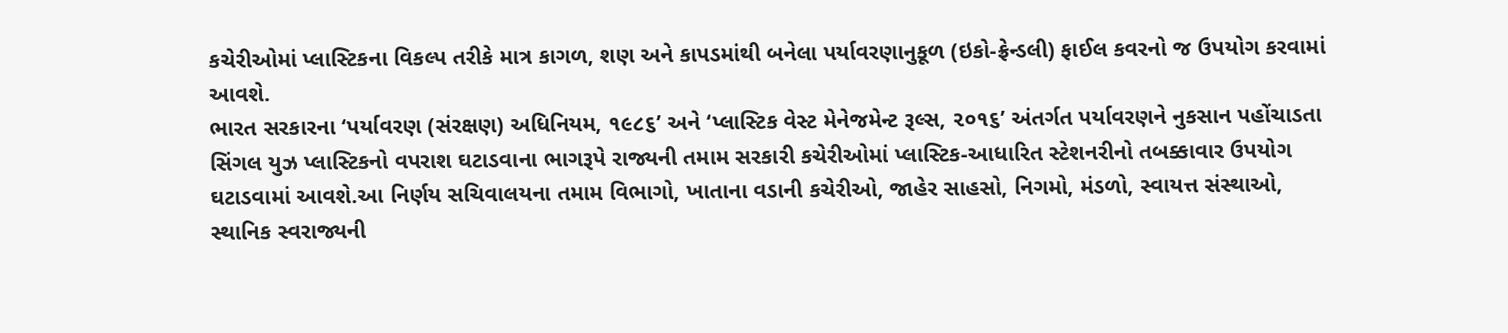કચેરીઓમાં પ્લાસ્ટિકના વિકલ્પ તરીકે માત્ર કાગળ, શણ અને કાપડમાંથી બનેલા પર્યાવરણાનુકૂળ (ઇકો-ફ્રેન્ડલી) ફાઈલ કવરનો જ ઉપયોગ કરવામાં આવશે.
ભારત સરકારના ‘પર્યાવરણ (સંરક્ષણ) અધિનિયમ, ૧૯૮૬’ અને ‘પ્લાસ્ટિક વેસ્ટ મેનેજમેન્ટ રૂલ્સ, ૨૦૧૬’ અંતર્ગત પર્યાવરણને નુકસાન પહોંચાડતા સિંગલ યુઝ પ્લાસ્ટિકનો વપરાશ ઘટાડવાના ભાગરૂપે રાજ્યની તમામ સરકારી કચેરીઓમાં પ્લાસ્ટિક-આધારિત સ્ટેશનરીનો તબક્કાવાર ઉપયોગ ઘટાડવામાં આવશે.આ નિર્ણય સચિવાલયના તમામ વિભાગો, ખાતાના વડાની કચેરીઓ, જાહેર સાહસો, નિગમો, મંડળો, સ્વાયત્ત સંસ્થાઓ, સ્થાનિક સ્વરાજ્યની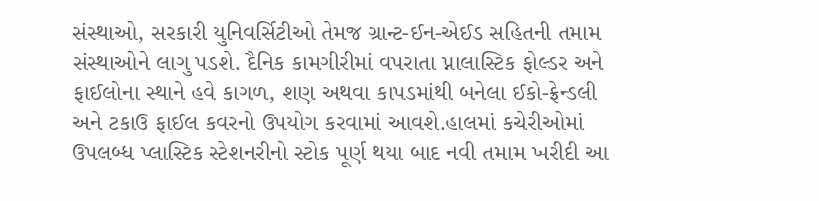સંસ્થાઓ, સરકારી યુનિવર્સિટીઓ તેમજ ગ્રાન્ટ-ઈન-એઈડ સહિતની તમામ સંસ્થાઓને લાગુ પડશે. દૈનિક કામગીરીમાં વપરાતા પ્નાલાસ્ટિક ફોલ્ડર અને ફાઈલોના સ્થાને હવે કાગળ, શણ અથવા કાપડમાંથી બનેલા ઈકો-ફ્રેન્ડલી અને ટકાઉ ફાઈલ કવરનો ઉપયોગ કરવામાં આવશે.હાલમાં કચેરીઓમાં ઉપલબ્ધ પ્લાસ્ટિક સ્ટેશનરીનો સ્ટોક પૂર્ણ થયા બાદ નવી તમામ ખરીદી આ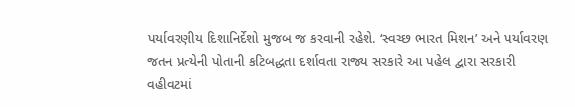પર્યાવરણીય દિશાનિર્દેશો મુજબ જ કરવાની રહેશે. ‘સ્વચ્છ ભારત મિશન’ અને પર્યાવરણ જતન પ્રત્યેની પોતાની કટિબદ્ધતા દર્શાવતા રાજ્ય સરકારે આ પહેલ દ્વારા સરકારી વહીવટમાં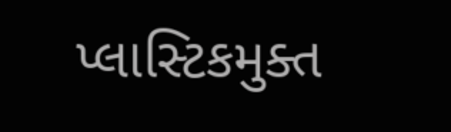પ્લાસ્ટિકમુક્ત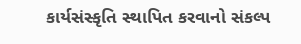કાર્યસંસ્કૃતિ સ્થાપિત કરવાનો સંકલ્પ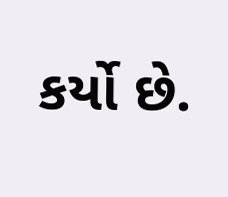કર્યો છે.